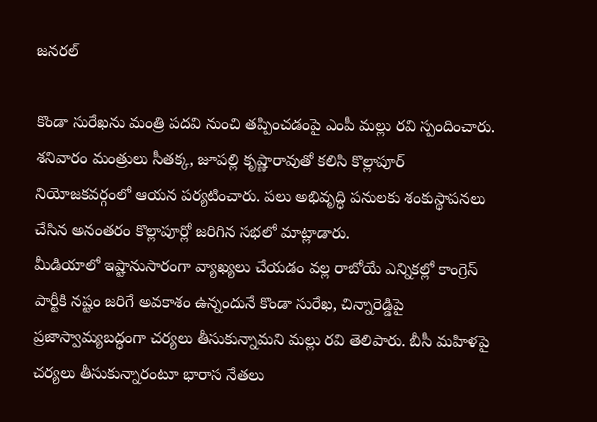జనరల్

కొండా సురేఖను మంత్రి పదవి నుంచి తప్పించడంపై ఎంపీ మల్లు రవి స్పందించారు. శనివారం మంత్రులు సీతక్క, జూపల్లి కృష్ణారావుతో కలిసి కొల్లాపూర్ నియోజకవర్గంలో ఆయన పర్యటించారు. పలు అభివృద్ధి పనులకు శంకుస్థాపనలు చేసిన అనంతరం కొల్లాపూర్లో జరిగిన సభలో మాట్లాడారు.
మీడియాలో ఇష్టానుసారంగా వ్యాఖ్యలు చేయడం వల్ల రాబోయే ఎన్నికల్లో కాంగ్రెస్ పార్టీకి నష్టం జరిగే అవకాశం ఉన్నందునే కొండా సురేఖ, చిన్నారెడ్డిపై ప్రజాస్వామ్యబద్ధంగా చర్యలు తీసుకున్నామని మల్లు రవి తెలిపారు. బీసీ మహిళపై చర్యలు తీసుకున్నారంటూ భారాస నేతలు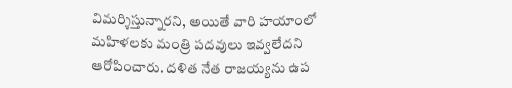విమర్శిస్తున్నారని, అయితే వారి హయాంలో మహిళలకు మంత్రి పదవులు ఇవ్వలేదని ఆరోపించారు. దళిత నేత రాజయ్యను ఉప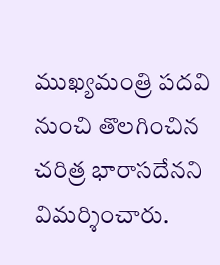ముఖ్యమంత్రి పదవి నుంచి తొలగించిన చరిత్ర భారాసదేనని విమర్శించారు.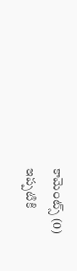కామెంట్స్ (0)
ఇప్పటికి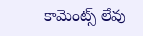కామెంట్స్ లేవు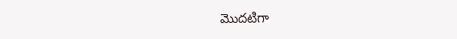మొదటిగా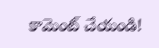కామెంట్ చేయండి!